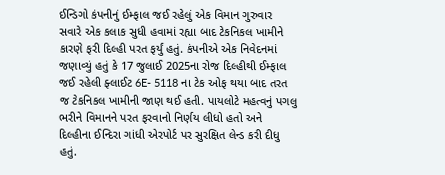ઈન્ડિગો કંપનીનું ઈમ્ફાલ જઈ રહેલું એક વિમાન ગુરુવાર સવારે એક કલાક સુધી હવામાં રહ્યા બાદ ટેકનિકલ ખામીને કારણે ફરી દિલ્હી પરત ફર્યું હતું. કંપનીએ એક નિવેદનમાં જણાવ્યું હતું કે 17 જુલાઈ 2025ના રોજ દિલ્હીથી ઈમ્ફાલ જઈ રહેલી ફ્લાઈટ 6E- 5118 ના ટેક ઓફ થયા બાદ તરત જ ટેકનિકલ ખામીની જાણ થઈ હતી. પાયલોટે મહત્વનું પગલુ ભરીને વિમાનને પરત ફરવાનો નિર્ણય લીધો હતો અને દિલ્હીના ઈન્દિરા ગાંધી એરપોર્ટ પર સુરક્ષિત લેન્ડ કરી દીધુ હતું.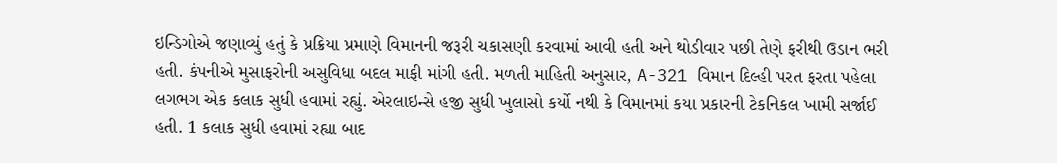ઇન્ડિગોએ જણાવ્યું હતું કે પ્રક્રિયા પ્રમાણે વિમાનની જરૂરી ચકાસણી કરવામાં આવી હતી અને થોડીવાર પછી તેણે ફરીથી ઉડાન ભરી હતી. કંપનીએ મુસાફરોની અસુવિધા બદલ માફી માંગી હતી. મળતી માહિતી અનુસાર, A-321 વિમાન દિલ્હી પરત ફરતા પહેલા લગભગ એક કલાક સુધી હવામાં રહ્યું. એરલાઇન્સે હજી સુધી ખુલાસો કર્યો નથી કે વિમાનમાં કયા પ્રકારની ટેકનિકલ ખામી સર્જાઈ હતી. 1 કલાક સુધી હવામાં રહ્યા બાદ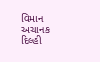વિમાન અચાનક દિલ્હી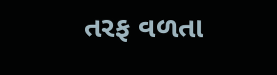તરફ વળતા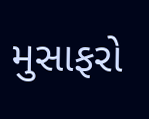મુસાફરો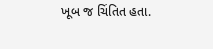ખૂબ જ ચિંતિત હતા.